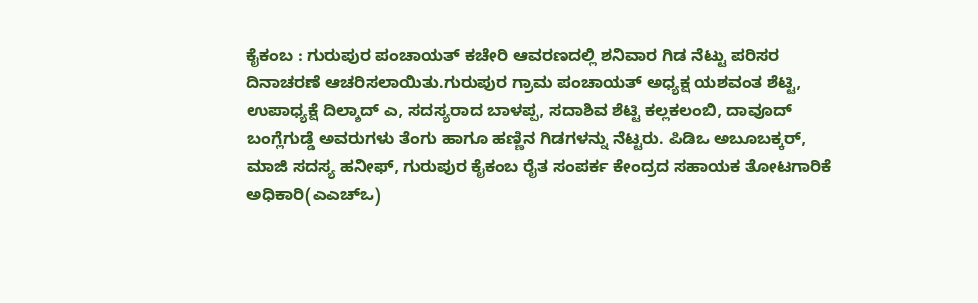ಕೈಕಂಬ : ಗುರುಪುರ ಪಂಚಾಯತ್ ಕಚೇರಿ ಆವರಣದಲ್ಲಿ ಶನಿವಾರ ಗಿಡ ನೆಟ್ಟು ಪರಿಸರ ದಿನಾಚರಣೆ ಆಚರಿಸಲಾಯಿತು.ಗುರುಪುರ ಗ್ರಾಮ ಪಂಚಾಯತ್ ಅಧ್ಯಕ್ಷ ಯಶವಂತ ಶೆಟ್ಟಿ, ಉಪಾಧ್ಯಕ್ಷೆ ದಿಲ್ಶಾದ್ ಎ, ಸದಸ್ಯರಾದ ಬಾಳಪ್ಪ, ಸದಾಶಿವ ಶೆಟ್ಟಿ ಕಲ್ಲಕಲಂಬಿ, ದಾವೂದ್ ಬಂಗ್ಲೆಗುಡ್ಡೆ ಅವರುಗಳು ತೆಂಗು ಹಾಗೂ ಹಣ್ಣಿನ ಗಿಡಗಳನ್ನು ನೆಟ್ಟರು. ಪಿಡಿಒ ಅಬೂಬಕ್ಕರ್, ಮಾಜಿ ಸದಸ್ಯ ಹನೀಫ್, ಗುರುಪುರ ಕೈಕಂಬ ರೈತ ಸಂಪರ್ಕ ಕೇಂದ್ರದ ಸಹಾಯಕ ತೋಟಗಾರಿಕೆ ಅಧಿಕಾರಿ(ಎಎಚ್ಒ)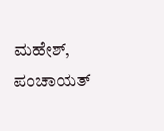ಮಹೇಶ್, ಪಂಚಾಯತ್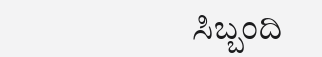ಸಿಬ್ಬಂದಿ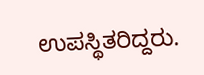ಉಪಸ್ಥಿತರಿದ್ದರು.